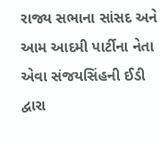રાજ્ય સભાના સાંસદ અને આમ આદમી પાર્ટીના નેતા એવા સંજયસિંહની ઈડી દ્વારા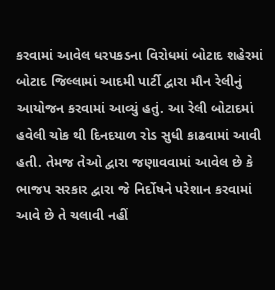કરવામાં આવેલ ધરપકડના વિરોધમાં બોટાદ શહેરમાં બોટાદ જિલ્લામાં આદમી પાર્ટી દ્વારા મૌન રેલીનું આયોજન કરવામાં આવ્યું હતું. આ રેલી બોટાદમાં હવેલી ચોક થી દિનદયાળ રોડ સુધી કાઢવામાં આવી હતી. તેમજ તેઓ દ્વારા જણાવવામાં આવેલ છે કે ભાજપ સરકાર દ્વારા જે નિર્દોષને પરેશાન કરવામાં આવે છે તે ચલાવી નહીં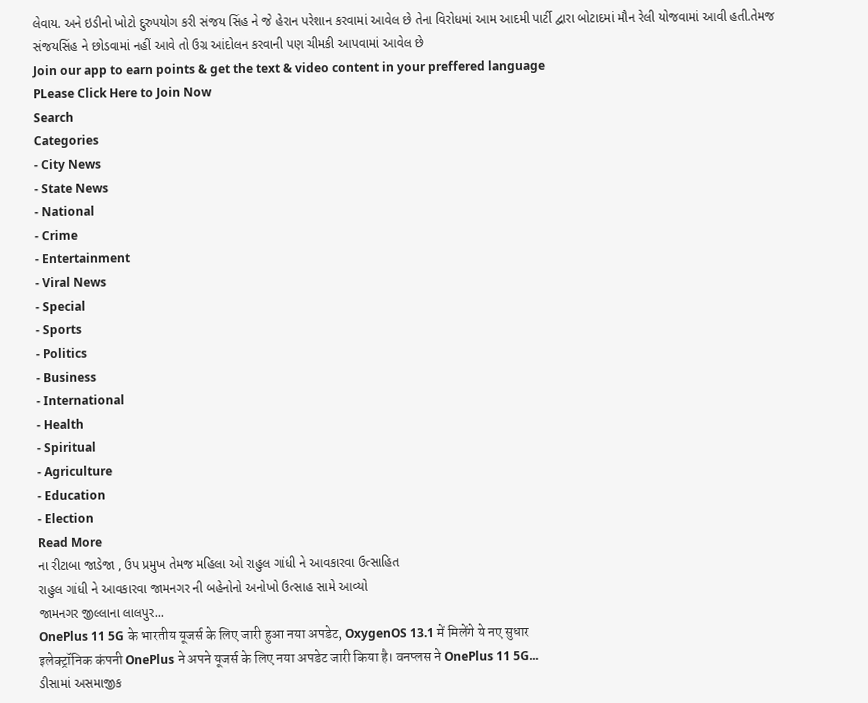લેવાય. અને ઇડીનો ખોટો દુરુપયોગ કરી સંજય સિંહ ને જે હેરાન પરેશાન કરવામાં આવેલ છે તેના વિરોધમાં આમ આદમી પાર્ટી દ્વારા બોટાદમાં મૌન રેલી યોજવામાં આવી હતી.તેમજ સંજયસિંહ ને છોડવામાં નહીં આવે તો ઉગ્ર આંદોલન કરવાની પણ ચીમકી આપવામાં આવેલ છે
Join our app to earn points & get the text & video content in your preffered language
PLease Click Here to Join Now
Search
Categories
- City News
- State News
- National
- Crime
- Entertainment
- Viral News
- Special
- Sports
- Politics
- Business
- International
- Health
- Spiritual
- Agriculture
- Education
- Election
Read More
ના રીટાબા જાડેજા , ઉપ પ્રમુખ તેમજ મહિલા ઓ રાહુલ ગાંધી ને આવકારવા ઉત્સાહિત
રાહુલ ગાંધી ને આવકારવા જામનગર ની બહેનોનો અનોખો ઉત્સાહ સામે આવ્યો
જામનગર જીલ્લાના લાલપુર...
OnePlus 11 5G के भारतीय यूजर्स के लिए जारी हुआ नया अपडेट, OxygenOS 13.1 में मिलेंगे ये नए सुधार
इलेक्ट्रॉनिक कंपनी OnePlus ने अपने यूजर्स के लिए नया अपडेट जारी किया है। वनप्लस ने OnePlus 11 5G...
ડીસામાં અસમાજીક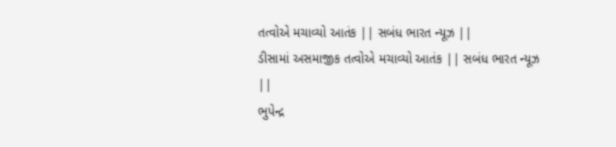તત્વોએ મચાવ્યો આતંક || સબંધ ભારત ન્યૂઝ ||
ડીસામાં અસમાજીક તત્વોએ મચાવ્યો આતંક || સબંધ ભારત ન્યૂઝ ||
ભુપેન્દ્ર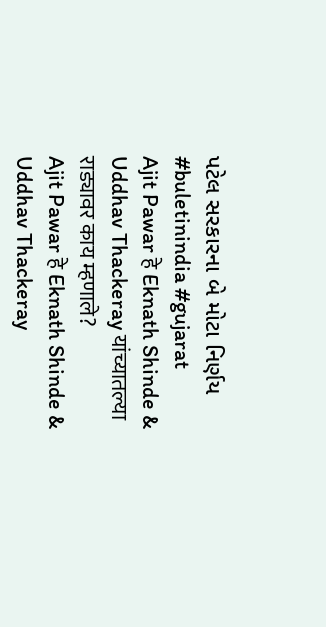પટેલ સરકારના બે મોટા નિર્ણય
#buletinindia #gujarat
Ajit Pawar हे Eknath Shinde & Uddhav Thackeray यांच्यातल्या राड्यावर काय म्हणाले?
Ajit Pawar हे Eknath Shinde & Uddhav Thackeray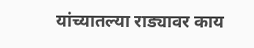यांच्यातल्या राड्यावर काय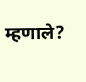म्हणाले?